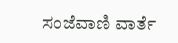ಸಂಜೆವಾಣಿ ವಾರ್ತೆ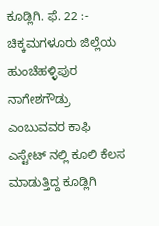ಕೂಡ್ಲಿಗಿ. ಫೆ. 22 :- ಚಿಕ್ಕಮಗಳೂರು ಜಿಲ್ಲೆಯ ಹುಂಚೆಹಳ್ಳಿಪುರ ನಾಗೇಶಗೌಡ್ರು ಎಂಬುವವರ ಕಾಫಿ ಎಸ್ಟೇಟ್ ನಲ್ಲಿ ಕೂಲಿ ಕೆಲಸ ಮಾಡುತ್ತಿದ್ದ ಕೂಡ್ಲಿಗಿ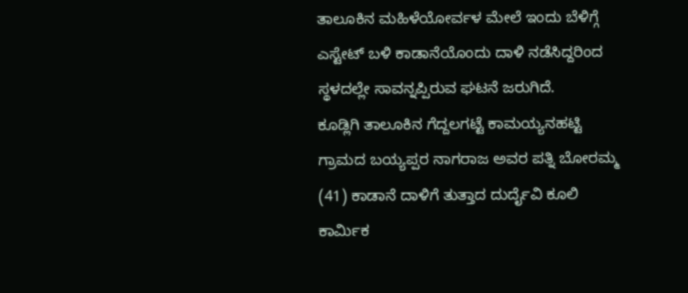ತಾಲೂಕಿನ ಮಹಿಳೆಯೋರ್ವಳ ಮೇಲೆ ಇಂದು ಬೆಳಿಗ್ಗೆ ಎಸ್ಟೇಟ್ ಬಳಿ ಕಾಡಾನೆಯೊಂದು ದಾಳಿ ನಡೆಸಿದ್ದರಿಂದ ಸ್ಥಳದಲ್ಲೇ ಸಾವನ್ನಪ್ಪಿರುವ ಘಟನೆ ಜರುಗಿದೆ.
ಕೂಡ್ಲಿಗಿ ತಾಲೂಕಿನ ಗೆದ್ದಲಗಟ್ಟೆ ಕಾಮಯ್ಯನಹಟ್ಟಿ ಗ್ರಾಮದ ಬಯ್ಯಪ್ಪರ ನಾಗರಾಜ ಅವರ ಪತ್ನಿ ಬೋರಮ್ಮ (41) ಕಾಡಾನೆ ದಾಳಿಗೆ ತುತ್ತಾದ ದುರ್ದೈವಿ ಕೂಲಿ ಕಾರ್ಮಿಕ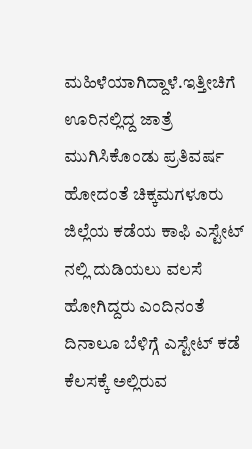ಮಹಿಳೆಯಾಗಿದ್ದಾಳೆ.ಇತ್ತೀಚಿಗೆ ಊರಿನಲ್ಲಿದ್ದ ಜಾತ್ರೆ ಮುಗಿಸಿಕೊಂಡು ಪ್ರತಿವರ್ಷ ಹೋದಂತೆ ಚಿಕ್ಕಮಗಳೂರು ಜಿಲ್ಲೆಯ ಕಡೆಯ ಕಾಫಿ ಎಸ್ಟೇಟ್ ನಲ್ಲಿ ದುಡಿಯಲು ವಲಸೆ ಹೋಗಿದ್ದರು ಎಂದಿನಂತೆ ದಿನಾಲೂ ಬೆಳಿಗ್ಗೆ ಎಸ್ಟೇಟ್ ಕಡೆ ಕೆಲಸಕ್ಕೆ ಅಲ್ಲಿರುವ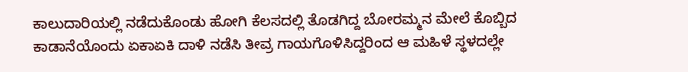ಕಾಲುದಾರಿಯಲ್ಲಿ ನಡೆದುಕೊಂಡು ಹೋಗಿ ಕೆಲಸದಲ್ಲಿ ತೊಡಗಿದ್ದ ಬೋರಮ್ಮನ ಮೇಲೆ ಕೊಬ್ಬಿದ ಕಾಡಾನೆಯೊಂದು ಏಕಾಏಕಿ ದಾಳಿ ನಡೆಸಿ ತೀವ್ರ ಗಾಯಗೊಳಿಸಿದ್ದರಿಂದ ಆ ಮಹಿಳೆ ಸ್ಥಳದಲ್ಲೇ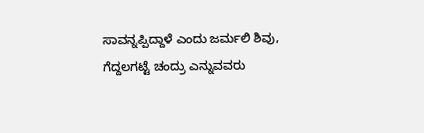ಸಾವನ್ನಪ್ಪಿದ್ದಾಳೆ ಎಂದು ಜರ್ಮಲಿ ಶಿವು, ಗೆದ್ದಲಗಟ್ಟೆ ಚಂದ್ರು ಎನ್ನುವವರು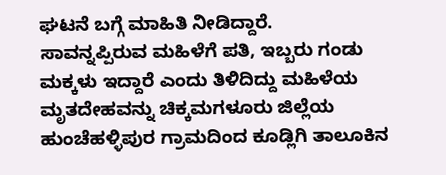ಘಟನೆ ಬಗ್ಗೆ ಮಾಹಿತಿ ನೀಡಿದ್ದಾರೆ.
ಸಾವನ್ನಪ್ಪಿರುವ ಮಹಿಳೆಗೆ ಪತಿ, ಇಬ್ಬರು ಗಂಡು ಮಕ್ಕಳು ಇದ್ದಾರೆ ಎಂದು ತಿಳಿದಿದ್ದು ಮಹಿಳೆಯ ಮೃತದೇಹವನ್ನು ಚಿಕ್ಕಮಗಳೂರು ಜಿಲ್ಲೆಯ ಹುಂಚೆಹಳ್ಳಿಪುರ ಗ್ರಾಮದಿಂದ ಕೂಡ್ಲಿಗಿ ತಾಲೂಕಿನ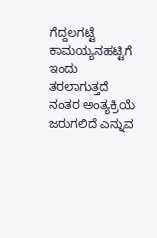ಗೆದ್ದಲಗಟ್ಟೆ ಕಾಮಯ್ಯನಹಟ್ಟಿಗೆ ಇಂದು ತರಲಾಗುತ್ತದೆ ನಂತರ ಅಂತ್ಯಕ್ರಿಯೆ ಜರುಗಲಿದೆ ಎನ್ನುವ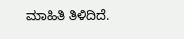ಮಾಹಿತಿ ತಿಳಿದಿದೆ.